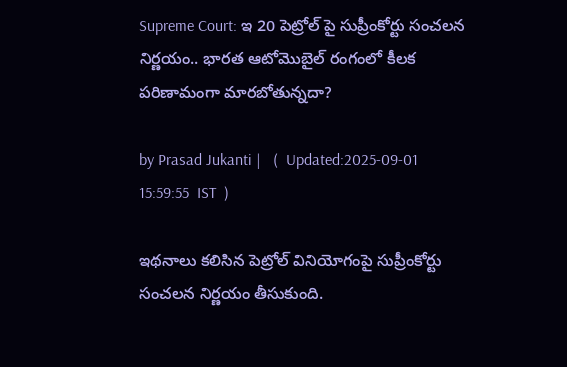Supreme Court: ఇ 20 పెట్రోల్ పై సుప్రీంకోర్టు సంచలన నిర్ణయం.. భారత ఆటోమొబైల్ రంగంలో కీలక పరిణామంగా మారబోతున్నదా?

by Prasad Jukanti |   (  Updated:2025-09-01 15:59:55  IST  )

ఇథనాలు కలిసిన పెట్రోల్ వినియోగంపై సుప్రీంకోర్టు సంచలన నిర్ణయం తీసుకుంది.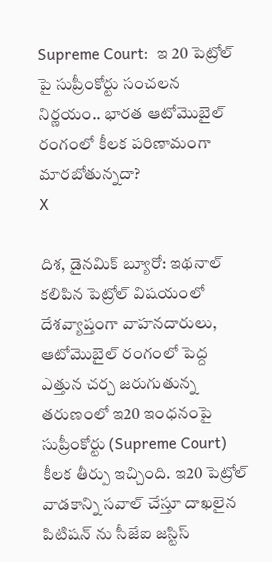Supreme Court:  ఇ 20 పెట్రోల్ పై సుప్రీంకోర్టు సంచలన నిర్ణయం.. భారత ఆటోమొబైల్ రంగంలో కీలక పరిణామంగా మారబోతున్నదా?
X

దిశ, డైనమిక్ బ్యూరో: ఇథనాల్ కలిపిన పెట్రోల్ విషయంలో దేశవ్యాప్తంగా వాహనదారులు, ఆటోమొబైల్ రంగంలో పెద్ద ఎత్తున చర్చ జరుగుతున్న తరుణంలో ఇ20 ఇంధనంపై సుప్రీంకోర్టు (Supreme Court) కీలక తీర్పు ఇచ్చింది. ఇ20 పెట్రోల్ వాడకాన్ని సవాల్ చేస్తూ దాఖలైన పిటిషన్ ను సీజేఐ జస్టిస్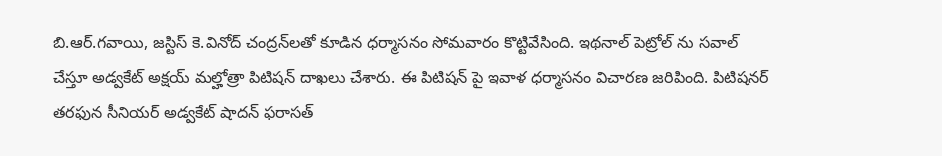బి.ఆర్.గవాయి, జస్టిస్ కె.వినోద్ చంద్రన్‌లతో కూడిన ధర్మాసనం సోమవారం కొట్టివేసింది. ఇథనాల్ పెట్రోల్ ను సవాల్ చేస్తూ అడ్వకేట్ అక్షయ్ మల్హోత్రా పిటిషన్ దాఖలు చేశారు. ఈ పిటిషన్ పై ఇవాళ ధర్మాసనం విచారణ జరిపింది. పిటిషనర్ తరఫున సీనియర్ అడ్వకేట్ షాదన్ ఫరాసత్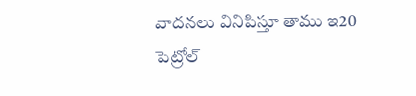వాదనలు వినిపిస్తూ తాము ఇ20 పెట్రోల్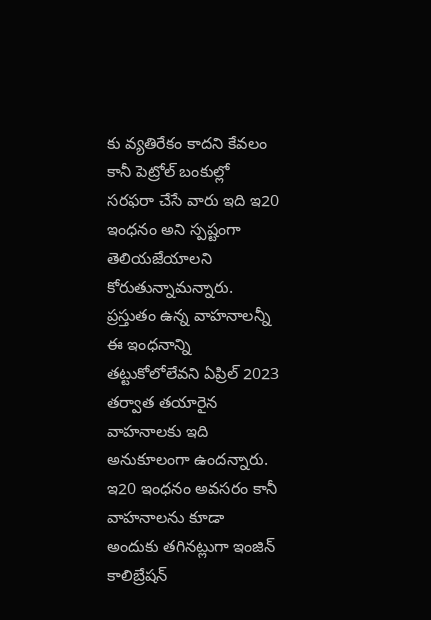కు వ్యతిరేకం కాదని కేవలం కానీ పెట్రోల్ బంకుల్లో సరఫరా చేసే వారు ఇది ఇ20 ఇంధనం అని స్పష్టంగా తెలియజేయాలని కోరుతున్నామన్నారు. ప్రస్తుతం ఉన్న వాహనాలన్నీ ఈ ఇంధనాన్ని తట్టుకోలోలేవని ఏప్రిల్ 2023 తర్వాత తయారైన వాహనాలకు ఇది అనుకూలంగా ఉందన్నారు. ఇ20 ఇంధనం అవసరం కానీ వాహనాలను కూడా అందుకు తగినట్లుగా ఇంజిన్ కాలిబ్రేషన్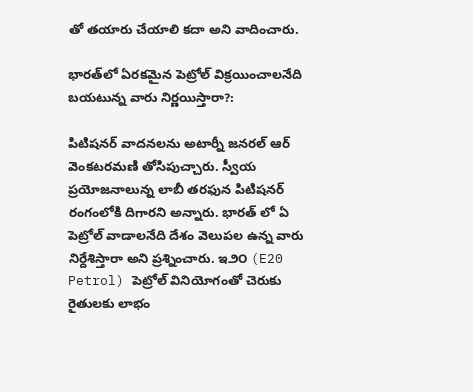తో తయారు చేయాలి కదా అని వాదించారు.

భారత్‌లో ఏరకమైన పెట్రోల్ విక్రయించాలనేది బయటున్న వారు నిర్ణయిస్తారా?:

పిటిషనర్ వాదనలను అటార్నీ జనరల్ ఆర్ వెంకటరమణి తోసిపుచ్చారు. స్వీయ ప్రయోజనాలున్న లాబీ తరఫున పిటిషనర్ రంగంలోకి దిగారని అన్నారు. భారత్ లో ఏ పెట్రోల్ వాడాలనేది దేశం వెలుపల ఉన్న వారు నిర్దేశిస్తారా అని ప్రశ్నించారు. ఇ౨౦ (E20 Petrol) పెట్రోల్ వినియోగంతో చెరుకు రైతులకు లాభం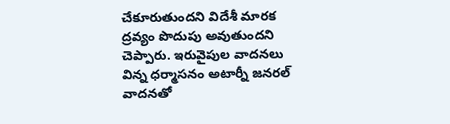చేకూరుతుందని విదేశీ మారక ద్రవ్యం పొదుపు అవుతుందని చెప్పారు. ఇరువైపుల వాదనలు విన్న ధర్మాసనం అటార్నీ జనరల్ వాదనతో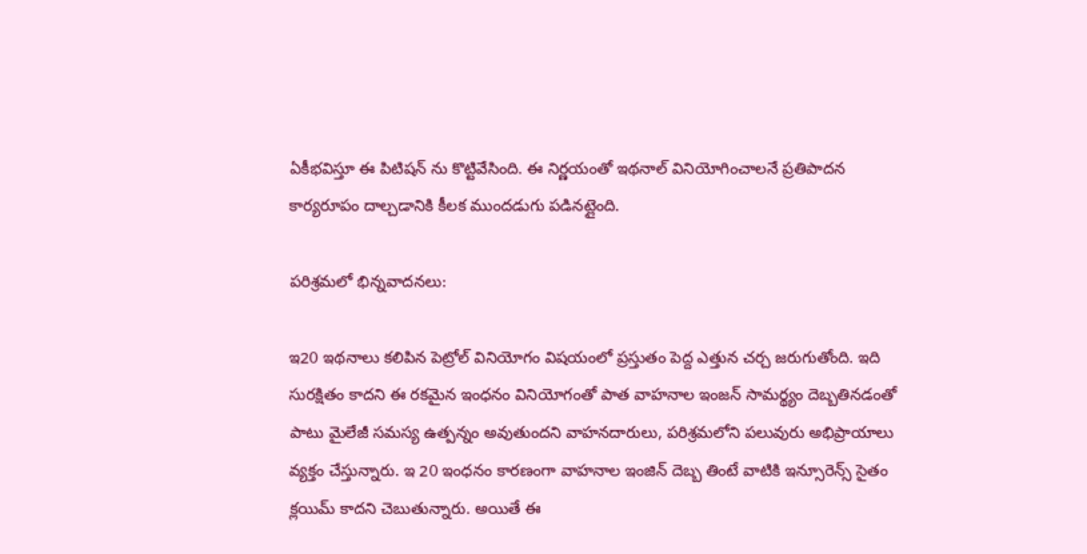ఏకీభవిస్తూ ఈ పిటిషన్ ను కొట్టివేసింది. ఈ నిర్ణయంతో ఇథనాల్ వినియోగించాలనే ప్రతిపాదన కార్యరూపం దాల్చడానికి కీలక ముందడుగు పడినట్లైంది.

పరిశ్రమలో భిన్నవాదనలు:

ఇ20 ఇథనాలు కలిపిన పెట్రోల్ వినియోగం విషయంలో ప్రస్తుతం పెద్ద ఎత్తున చర్చ జరుగుతోంది. ఇది సురక్షితం కాదని ఈ రకమైన ఇంధనం వినియోగంతో పాత వాహనాల ఇంజన్ సామర్థ్యం దెబ్బతినడంతో పాటు మైలేజీ సమస్య ఉత్పన్నం అవుతుందని వాహనదారులు, పరిశ్రమలోని పలువురు అభిప్రాయాలు వ్యక్తం చేస్తున్నారు. ఇ 20 ఇంధనం కారణంగా వాహనాల ఇంజిన్ దెబ్బ తింటే వాటికి ఇన్సూరెన్స్ సైతం క్లయిమ్ కాదని చెబుతున్నారు. అయితే ఈ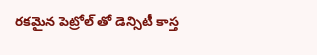రకమైన పెట్రోల్ తో డెన్సిటీ కాస్త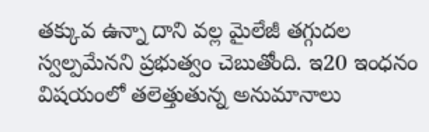తక్కువ ఉన్నా దాని వల్ల మైలేజీ తగ్గుదల స్వల్పమేనని ప్రభుత్వం చెబుతోంది. ఇ20 ఇంధనం విషయంలో తలెత్తుతున్న అనుమానాలు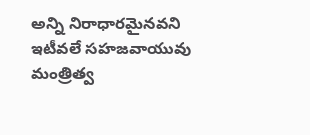అన్ని నిరాధారమైనవని ఇటీవలే సహజవాయువు మంత్రిత్వ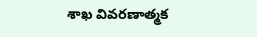శాఖ వివరణాత్మక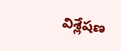విశ్లేషణ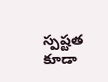స్పష్టత కూడా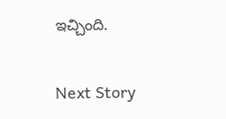ఇచ్చింది.

Next Story